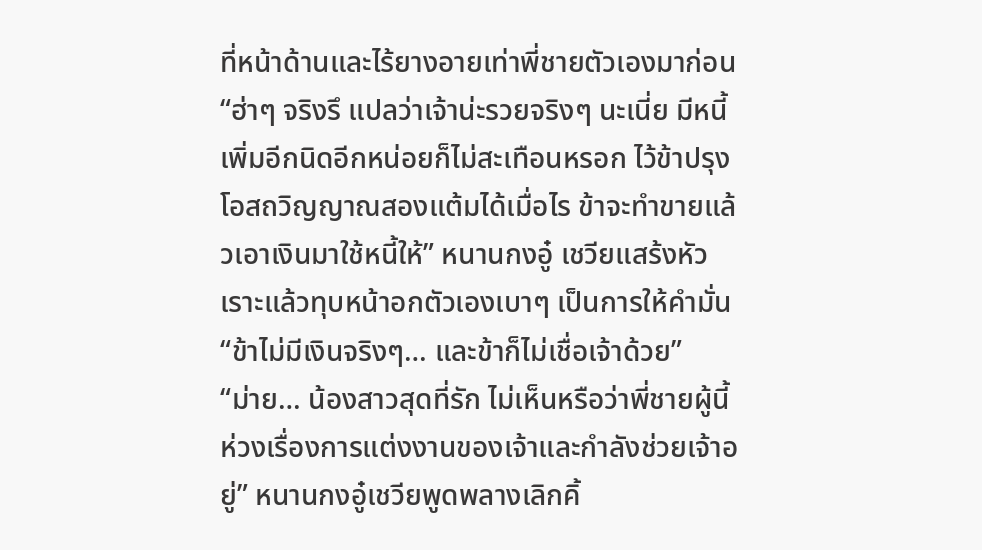ที่หน้าด้านและไร้ยางอายเท่าพี่ชายตัวเองมาก่อน
“ฮ่าๆ จริงรึ แปลว่าเจ้าน่ะรวยจริงๆ นะเนี่ย มีหนี้เพิ่มอีกนิดอีกหน่อยก็ไม่สะเทือนหรอก ไว้ข้าปรุงโอสถวิญญาณสองแต้มได้เมื่อไร ข้าจะทำขายแล้วเอาเงินมาใช้หนี้ให้” หนานกงอู๋ เชวียแสร้งหัวเราะแล้วทุบหน้าอกตัวเองเบาๆ เป็นการให้คำมั่น
“ข้าไม่มีเงินจริงๆ… และข้าก็ไม่เชื่อเจ้าด้วย”
“ม่าย… น้องสาวสุดที่รัก ไม่เห็นหรือว่าพี่ชายผู้นี้ห่วงเรื่องการแต่งงานของเจ้าและกำลังช่วยเจ้าอยู่” หนานกงอู๋เชวียพูดพลางเลิกคิ้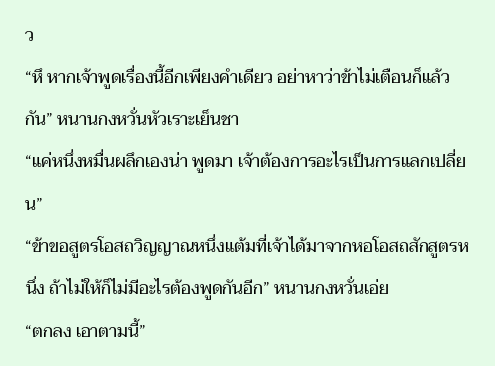ว
“หึ หากเจ้าพูดเรื่องนี้อีกเพียงคำเดียว อย่าหาว่าข้าไม่เตือนก็แล้วกัน” หนานกงหวั่นหัวเราะเย็นชา
“แค่หนึ่งหมื่นผลึกเองน่า พูดมา เจ้าต้องการอะไรเป็นการแลกเปลี่ยน”
“ข้าขอสูตรโอสถวิญญาณหนึ่งแต้มที่เจ้าได้มาจากหอโอสถสักสูตรหนึ่ง ถ้าไม่ให้ก็ไม่มีอะไรต้องพูดกันอีก” หนานกงหวั่นเอ่ย
“ตกลง เอาตามนี้”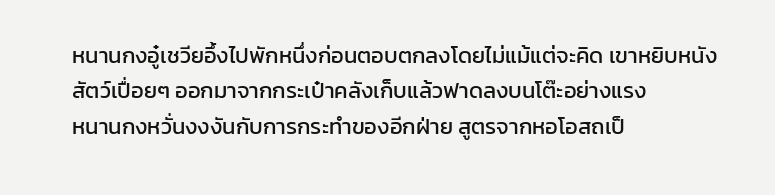หนานกงอู๋เชวียอึ้งไปพักหนึ่งก่อนตอบตกลงโดยไม่แม้แต่จะคิด เขาหยิบหนังสัตว์เปื่อยๆ ออกมาจากกระเป๋าคลังเก็บแล้วฟาดลงบนโต๊ะอย่างแรง
หนานกงหวั่นงงงันกับการกระทำของอีกฝ่าย สูตรจากหอโอสถเป็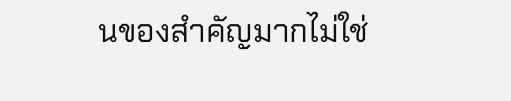นของสำคัญมากไม่ใช่